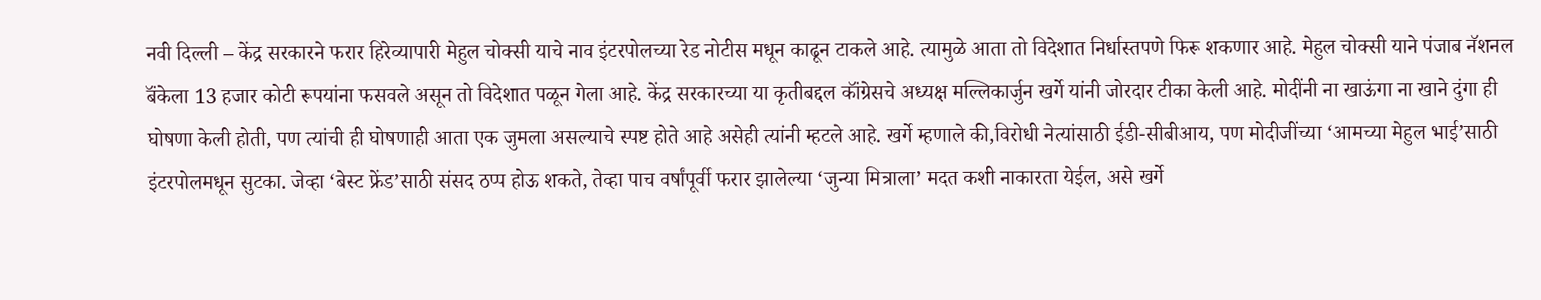नवी दिल्ली – केंद्र सरकारने फरार हिरेव्यापारी मेहुल चोक्सी याचे नाव इंटरपोलच्या रेड नोटीस मधून काढून टाकले आहे. त्यामुळे आता तो विदेशात निर्धास्तपणे फिरू शकणार आहे. मेहुल चोक्सी याने पंजाब नॅशनल बॅंकेला 13 हजार कोटी रूपयांना फसवले असून तो विदेशात पळून गेला आहे. केंद्र सरकारच्या या कृतीबद्दल कॉंग्रेसचे अध्यक्ष मल्लिकार्जुन खर्गे यांनी जोरदार टीका केली आहे. मोदींनी ना खाऊंगा ना खाने दुंगा ही घोषणा केली होती, पण त्यांची ही घोषणाही आता एक जुमला असल्याचे स्पष्ट होते आहे असेही त्यांनी म्हटले आहे. खर्गे म्हणाले की,विरोधी नेत्यांसाठी ईडी-सीबीआय, पण मोदीजींच्या ‘आमच्या मेहुल भाई’साठी इंटरपोलमधून सुटका. जेव्हा ‘बेस्ट फ्रेंड’साठी संसद ठप्प होऊ शकते, तेव्हा पाच वर्षांपूर्वी फरार झालेल्या ‘जुन्या मित्राला’ मदत कशी नाकारता येईल, असे खर्गे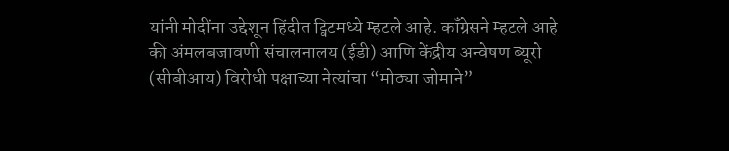यांनी मोदींना उद्देशून हिंदीत ट्विटमध्ये म्हटले आहे. कॉंग्रेसने म्हटले आहे की अंमलबजावणी संचालनालय (ईडी) आणि केंद्रीय अन्वेषण ब्यूरो (सीबीआय) विरोधी पक्षाच्या नेत्यांचा “मोठ्या जोमाने”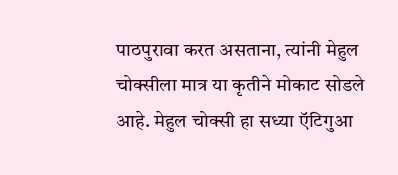पाठपुरावा करत असताना, त्यांनी मेहुल चोक्सीला मात्र या कृतीने मोकाट सोडले आहे. मेहुल चोक्सी हा सध्या ऍटिगुआ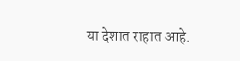या देशात राहात आहे.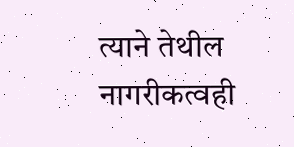त्याने तेथील नागरीकत्वही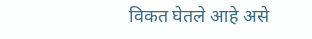विकत घेतले आहे असे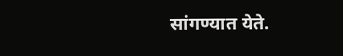सांगण्यात येते.